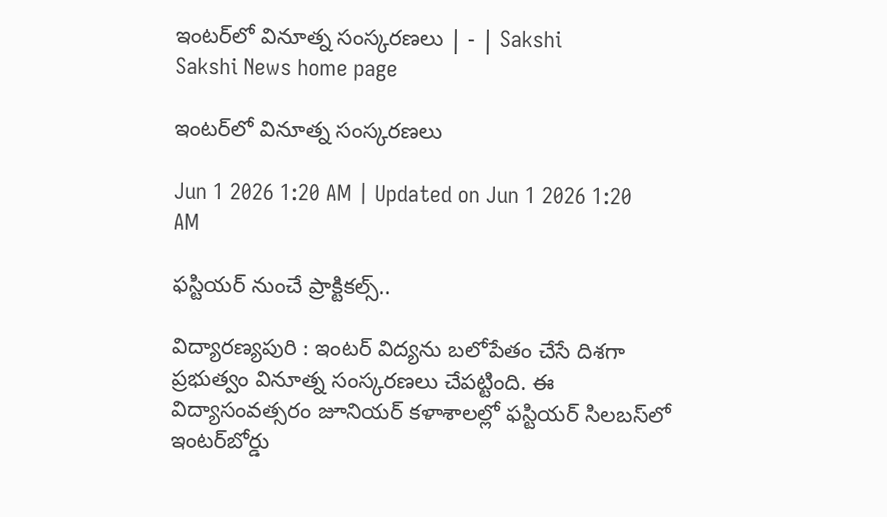ఇంటర్‌లో వినూత్న సంస్కరణలు | - | Sakshi
Sakshi News home page

ఇంటర్‌లో వినూత్న సంస్కరణలు

Jun 1 2026 1:20 AM | Updated on Jun 1 2026 1:20 AM

ఫస్టియర్‌ నుంచే ప్రాక్టికల్స్‌..

విద్యారణ్యపురి : ఇంటర్‌ విద్యను బలోపేతం చేసే దిశగా ప్రభుత్వం వినూత్న సంస్కరణలు చేపట్టింది. ఈ విద్యాసంవత్సరం జూనియర్‌ కళాశాలల్లో ఫస్టియర్‌ సిలబస్‌లో ఇంటర్‌బోర్డు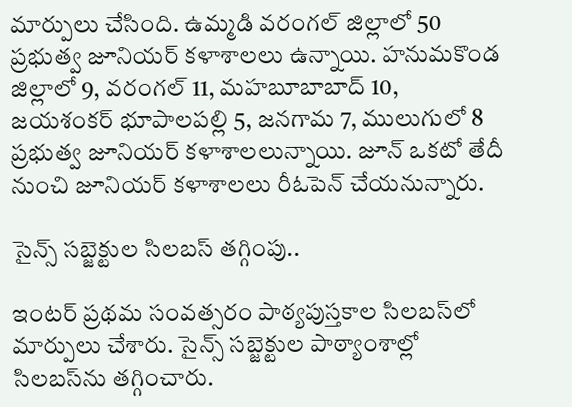మార్పులు చేసింది. ఉమ్మడి వరంగల్‌ జిల్లాలో 50 ప్రభుత్వ జూనియర్‌ కళాశాలలు ఉన్నాయి. హనుమకొండ జిల్లాలో 9, వరంగల్‌ 11, మహబూబాబాద్‌ 10, జయశంకర్‌ భూపాలపల్లి 5, జనగామ 7, ములుగులో 8 ప్రభుత్వ జూనియర్‌ కళాశాలలున్నాయి. జూన్‌ ఒకటో తేదీ నుంచి జూనియర్‌ కళాశాలలు రీఓపెన్‌ చేయనున్నారు.

సైన్స్‌ సబ్జెక్టుల సిలబస్‌ తగ్గింపు..

ఇంటర్‌ ప్రథమ సంవత్సరం పాఠ్యపుస్తకాల సిలబస్‌లో మార్పులు చేశారు. సైన్స్‌ సబ్జెక్టుల పాఠ్యాంశాల్లో సిలబస్‌ను తగ్గించారు.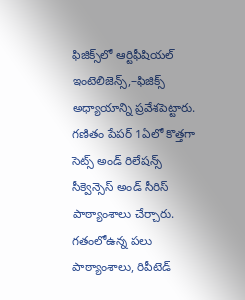ఫిజిక్స్‌లో ఆర్టిఫీషియల్‌ ఇంటెలిజెన్స్‌,–ఫిజిక్స్‌ అధ్యాయాన్ని ప్రవేశపెట్టారు. గణితం పేపర్‌ 1ఏలో కొత్తగా సెట్స్‌ అండ్‌ రిలేషన్స్‌ సీక్వెన్సెస్‌ అండ్‌ సీరిస్‌ పాఠ్యాంశాలు చేర్చారు. గతంలోఉన్న పలు పాఠ్యాంశాలు, రిపీటెడ్‌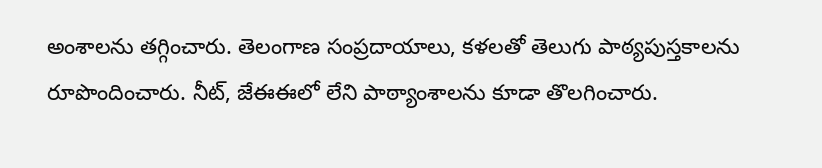అంశాలను తగ్గించారు. తెలంగాణ సంప్రదాయాలు, కళలతో తెలుగు పాఠ్యపుస్తకాలను రూపొందించారు. నీట్‌, జేఈఈలో లేని పాఠ్యాంశాలను కూడా తొలగించారు.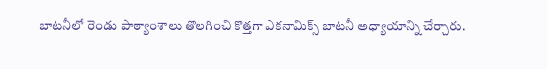బాటనీలో రెండు పాఠ్యాంశాలు తొలగించి కొత్తగా ఎకనామిక్స్‌ బాటనీ అధ్యాయాన్ని చేర్చారు.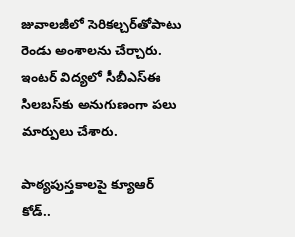జువాలజీలో సెరికల్చర్‌తోపాటు రెండు అంశాలను చేర్చారు. ఇంటర్‌ విద్యలో సీబీఎస్‌ఈ సిలబస్‌కు అనుగుణంగా పలు మార్పులు చేశారు.

పాఠ్యపుస్తకాలపై క్యూఆర్‌ కోడ్‌..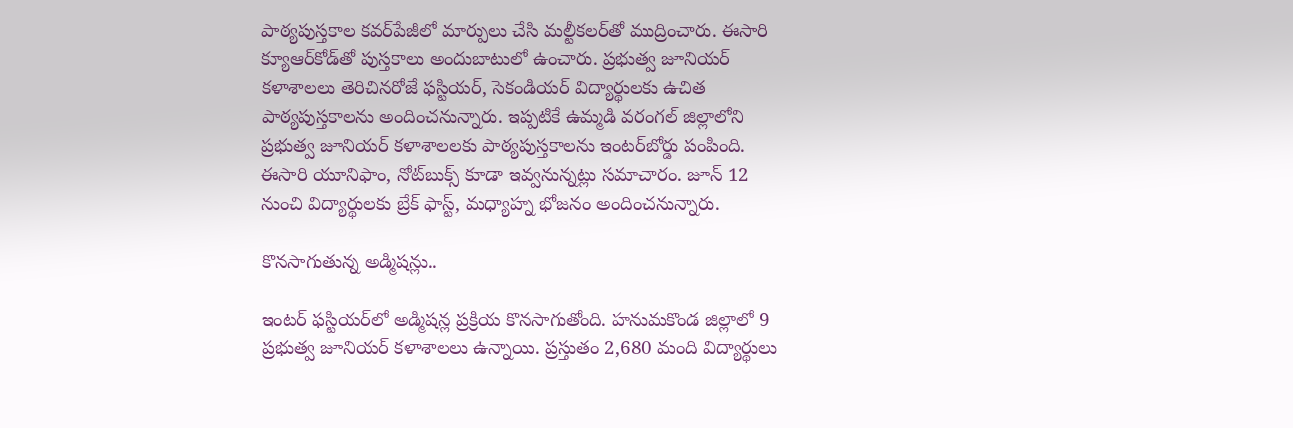పాఠ్యపుస్తకాల కవర్‌పేజీలో మార్పులు చేసి మల్టీకలర్‌తో ముద్రించారు. ఈసారి క్యూఆర్‌కోడ్‌తో పుస్తకాలు అందుబాటులో ఉంచారు. ప్రభుత్వ జూనియర్‌ కళాశాలలు తెరిచినరోజే ఫస్టియర్‌, సెకండియర్‌ విద్యార్థులకు ఉచిత పాఠ్యపుస్తకాలను అందించనున్నారు. ఇప్పటికే ఉమ్మడి వరంగల్‌ జిల్లాలోని ప్రభుత్వ జూనియర్‌ కళాశాలలకు పాఠ్యపుస్తకాలను ఇంటర్‌బోర్డు పంపింది. ఈసారి యూనిఫాం, నోట్‌బుక్స్‌ కూడా ఇవ్వనున్నట్లు సమాచారం. జూన్‌ 12 నుంచి విద్యార్థులకు బ్రేక్‌ ఫాస్ట్‌, మధ్యాహ్న భోజనం అందించనున్నారు.

కొనసాగుతున్న అడ్మిషన్లు..

ఇంటర్‌ ఫస్టియర్‌లో అడ్మిషన్ల ప్రక్రియ కొనసాగుతోంది. హనుమకొండ జిల్లాలో 9 ప్రభుత్వ జూనియర్‌ కళాశాలలు ఉన్నాయి. ప్రస్తుతం 2,680 మంది విద్యార్థులు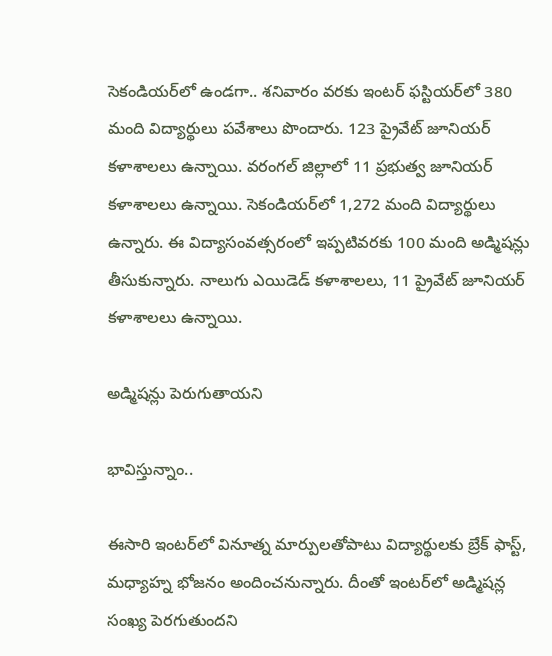సెకండియర్‌లో ఉండగా.. శనివారం వరకు ఇంటర్‌ ఫస్టియర్‌లో 380 మంది విద్యార్థులు పవేశాలు పొందారు. 123 ప్రైవేట్‌ జూనియర్‌ కళాశాలలు ఉన్నాయి. వరంగల్‌ జిల్లాలో 11 ప్రభుత్వ జూనియర్‌ కళాశాలలు ఉన్నాయి. సెకండియర్‌లో 1,272 మంది విద్యార్థులు ఉన్నారు. ఈ విద్యాసంవత్సరంలో ఇప్పటివరకు 100 మంది అడ్మిషన్లు తీసుకున్నారు. నాలుగు ఎయిడెడ్‌ కళాశాలలు, 11 ప్రైవేట్‌ జూనియర్‌ కళాశాలలు ఉన్నాయి.

అడ్మిషన్లు పెరుగుతాయని

భావిస్తున్నాం..

ఈసారి ఇంటర్‌లో వినూత్న మార్పులతోపాటు విద్యార్థులకు బ్రేక్‌ ఫాస్ట్‌, మధ్యాహ్న భోజనం అందించనున్నారు. దీంతో ఇంటర్‌లో అడ్మిషన్ల సంఖ్య పెరగుతుందని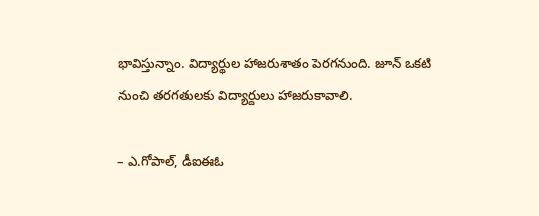భావిస్తున్నాం. విద్యార్థుల హాజరుశాతం పెరగనుంది. జూన్‌ ఒకటి నుంచి తరగతులకు విద్యార్దులు హాజరుకావాలి.

– ఎ.గోపాల్‌, డీఐఈఓ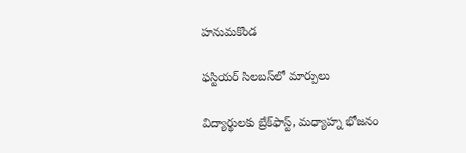హనుమకొండ

ఫస్టియర్‌ సిలబస్‌లో మార్పులు

విద్యార్థులకు బ్రేక్‌ఫాస్ట్‌, మధ్యాహ్న భోజనం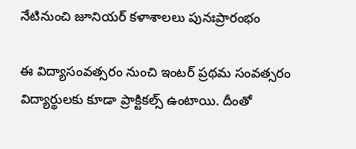నేటినుంచి జూనియర్‌ కళాశాలలు పునఃప్రారంభం

ఈ విద్యాసంవత్సరం నుంచి ఇంటర్‌ ప్రథమ సంవత్సరం విద్యార్థులకు కూడా ప్రాక్టికల్స్‌ ఉంటాయి. దీంతో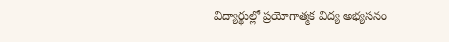విద్యార్థుల్లో ప్రయోగాత్మక విద్య అభ్యసనం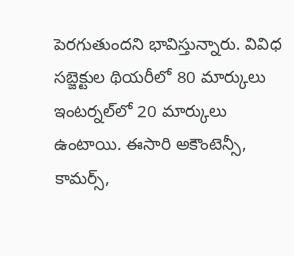పెరగుతుందని భావిస్తున్నారు. వివిధ సబ్జెక్టుల థియరీలో 80 మార్కులు ఇంటర్నల్‌లో 20 మార్కులు ఉంటాయి. ఈసారి అకౌంటెన్సీ, కామర్స్‌,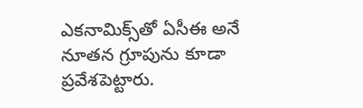ఎకనామిక్స్‌తో ఏసీఈ అనే నూతన గ్రూపును కూడా ప్రవేశపెట్టారు.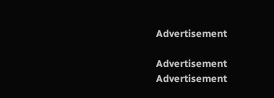Advertisement

Advertisement
Advertisement